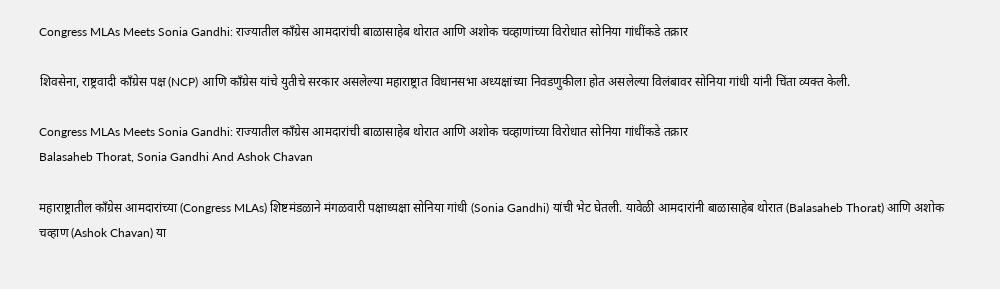Congress MLAs Meets Sonia Gandhi: राज्यातील काँग्रेस आमदारांची बाळासाहेब थोरात आणि अशोक चव्हाणांच्या विरोधात सोनिया गांधींकडे तक्रार

शिवसेना, राष्ट्रवादी काँग्रेस पक्ष (NCP) आणि काँग्रेस यांचे युतीचे सरकार असलेल्या महाराष्ट्रात विधानसभा अध्यक्षांच्या निवडणुकीला होत असलेल्या विलंबावर सोनिया गांधी यांनी चिंता व्यक्त केली.

Congress MLAs Meets Sonia Gandhi: राज्यातील काँग्रेस आमदारांची बाळासाहेब थोरात आणि अशोक चव्हाणांच्या विरोधात सोनिया गांधींकडे तक्रार
Balasaheb Thorat, Sonia Gandhi And Ashok Chavan

महाराष्ट्रातील काँग्रेस आमदारांच्या (Congress MLAs) शिष्टमंडळाने मंगळवारी पक्षाध्यक्षा सोनिया गांधी (Sonia Gandhi) यांची भेट घेतली. यावेळी आमदारांनी बाळासाहेब थोरात (Balasaheb Thorat) आणि अशोक चव्हाण (Ashok Chavan) या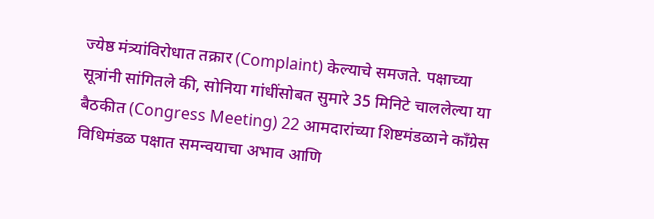ज्येष्ठ मंत्र्यांविरोधात तक्रार (Complaint) केल्याचे समजते. पक्षाच्या सूत्रांनी सांगितले की, सोनिया गांधींसोबत सुमारे 35 मिनिटे चाललेल्या या बैठकीत (Congress Meeting) 22 आमदारांच्या शिष्टमंडळाने काँग्रेस विधिमंडळ पक्षात समन्वयाचा अभाव आणि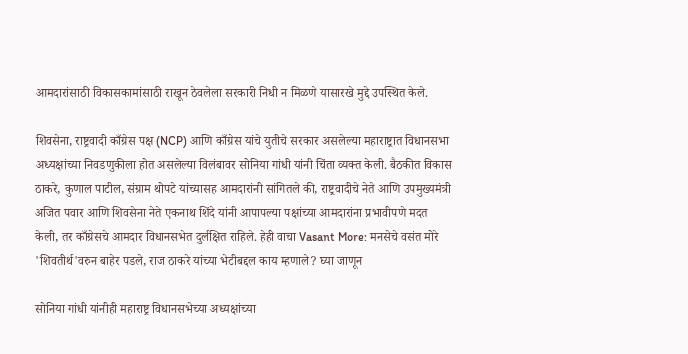आमदारांसाठी विकासकामांसाठी राखून ठेवलेला सरकारी निधी न मिळणे यासारखे मुद्दे उपस्थित केले.

शिवसेना, राष्ट्रवादी काँग्रेस पक्ष (NCP) आणि काँग्रेस यांचे युतीचे सरकार असलेल्या महाराष्ट्रात विधानसभा अध्यक्षांच्या निवडणुकीला होत असलेल्या विलंबावर सोनिया गांधी यांनी चिंता व्यक्त केली. बैठकीत विकास ठाकरे, कुणाल पाटील, संग्राम थोपटे यांच्यासह आमदारांनी सांगितले की, राष्ट्रवादीचे नेते आणि उपमुख्यमंत्री अजित पवार आणि शिवसेना नेते एकनाथ शिंदे यांनी आपापल्या पक्षांच्या आमदारांना प्रभावीपणे मदत केली, तर काँग्रेसचे आमदार विधानसभेत दुर्लक्षित राहिले. हेही वाचा Vasant More: मनसेचे वसंत मोरे 'शिवतीर्थ'वरुन बाहेर पडले, राज ठाकरे यांच्या भेटीबद्दल काय म्हणाले? घ्या जाणून

सोनिया गांधी यांनीही महाराष्ट्र विधानसभेच्या अध्यक्षांच्या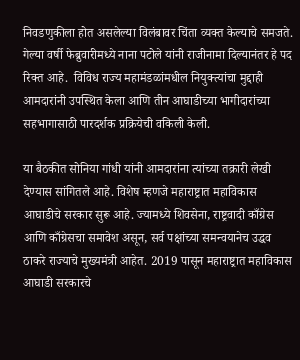निवडणुकीला होत असलेल्या विलंबावर चिंता व्यक्त केल्याचे समजते. गेल्या वर्षी फेब्रुवारीमध्ये नाना पटोले यांनी राजीनामा दिल्यानंतर हे पद रिक्त आहे.  विविध राज्य महामंडळांमधील नियुक्त्यांचा मुद्दाही आमदारांनी उपस्थित केला आणि तीन आघाडीच्या भागीदारांच्या सहभागासाठी पारदर्शक प्रक्रियेची वकिली केली.

या बैठकीत सोनिया गांधी यांनी आमदारांना त्यांच्या तक्रारी लेखी देण्यास सांगितले आहे. विशेष म्हणजे महाराष्ट्रात महाविकास आघाडीचे सरकार सुरू आहे. ज्यामध्ये शिवसेना, राष्ट्रवादी काँग्रेस आणि काँग्रेसचा समावेश असून, सर्व पक्षांच्या समन्वयानेच उद्धव ठाकरे राज्याचे मुख्यमंत्री आहेत. 2019 पासून महाराष्ट्रात महाविकास आघाडी सरकारचे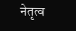नेतृत्व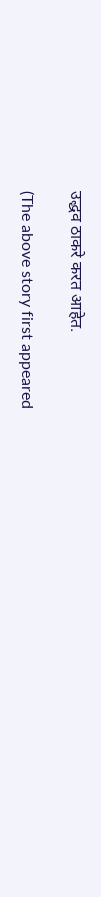उद्धव ठाकरे करत आहेत.

(The above story first appeared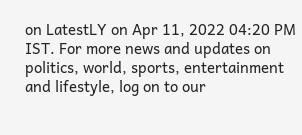on LatestLY on Apr 11, 2022 04:20 PM IST. For more news and updates on politics, world, sports, entertainment and lifestyle, log on to our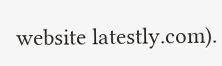website latestly.com).